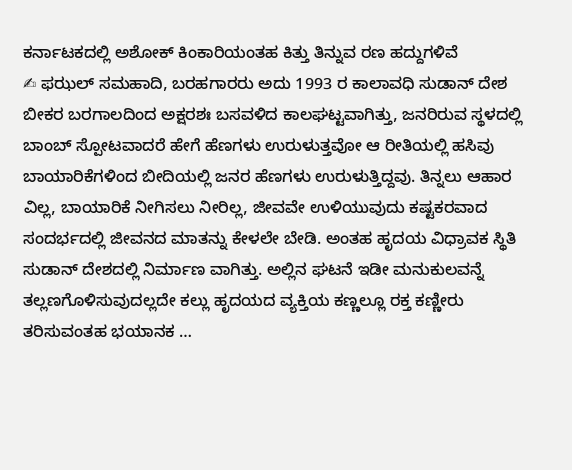ಕರ್ನಾಟಕದಲ್ಲಿ ಅಶೋಕ್ ಕಿಂಕಾರಿಯಂತಹ ಕಿತ್ತು ತಿನ್ನುವ ರಣ ಹದ್ದುಗಳಿವೆ
✍ ಫಝಲ್ ಸಮಹಾದಿ, ಬರಹಗಾರರು ಅದು 1993 ರ ಕಾಲಾವಧಿ ಸುಡಾನ್ ದೇಶ ಬೀಕರ ಬರಗಾಲದಿಂದ ಅಕ್ಷರಶಃ ಬಸವಳಿದ ಕಾಲಘಟ್ಟವಾಗಿತ್ತು, ಜನರಿರುವ ಸ್ಥಳದಲ್ಲಿ ಬಾಂಬ್ ಸ್ಪೋಟವಾದರೆ ಹೇಗೆ ಹೆಣಗಳು ಉರುಳುತ್ತವೋ ಆ ರೀತಿಯಲ್ಲಿ ಹಸಿವು ಬಾಯಾರಿಕೆಗಳಿಂದ ಬೀದಿಯಲ್ಲಿ ಜನರ ಹೆಣಗಳು ಉರುಳುತ್ತಿದ್ದವು. ತಿನ್ನಲು ಆಹಾರ ವಿಲ್ಲ, ಬಾಯಾರಿಕೆ ನೀಗಿಸಲು ನೀರಿಲ್ಲ, ಜೀವವೇ ಉಳಿಯುವುದು ಕಷ್ಟಕರವಾದ ಸಂದರ್ಭದಲ್ಲಿ ಜೀವನದ ಮಾತನ್ನು ಕೇಳಲೇ ಬೇಡಿ. ಅಂತಹ ಹೃದಯ ವಿಧ್ರಾವಕ ಸ್ಥಿತಿ ಸುಡಾನ್ ದೇಶದಲ್ಲಿ ನಿರ್ಮಾಣ ವಾಗಿತ್ತು. ಅಲ್ಲಿನ ಘಟನೆ ಇಡೀ ಮನುಕುಲವನ್ನೆ ತಲ್ಲಣಗೊಳಿಸುವುದಲ್ಲದೇ ಕಲ್ಲು ಹೃದಯದ ವ್ಯಕ್ತಿಯ ಕಣ್ಣಲ್ಲೂ ರಕ್ತ ಕಣ್ಣೀರು ತರಿಸುವಂತಹ ಭಯಾನಕ …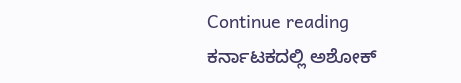Continue reading ಕರ್ನಾಟಕದಲ್ಲಿ ಅಶೋಕ್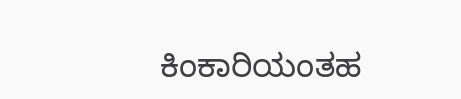ಕಿಂಕಾರಿಯಂತಹ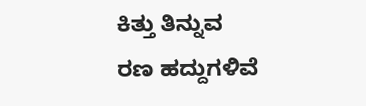ಕಿತ್ತು ತಿನ್ನುವ ರಣ ಹದ್ದುಗಳಿವೆ